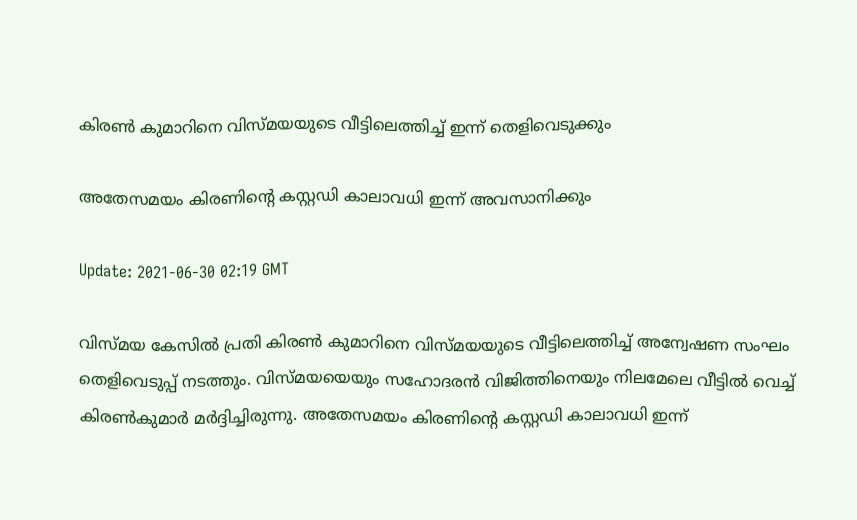കിരൺ കുമാറിനെ വിസ്മയയുടെ വീട്ടിലെത്തിച്ച് ഇന്ന് തെളിവെടുക്കും

അതേസമയം കിരണിന്‍റെ കസ്റ്റഡി കാലാവധി ഇന്ന് അവസാനിക്കും

Update: 2021-06-30 02:19 GMT

വിസ്മയ കേസിൽ പ്രതി കിരൺ കുമാറിനെ വിസ്മയയുടെ വീട്ടിലെത്തിച്ച് അന്വേഷണ സംഘം തെളിവെടുപ്പ് നടത്തും. വിസ്മയയെയും സഹോദരന്‍ വിജിത്തിനെയും നിലമേലെ വീട്ടില്‍ വെച്ച് കിരൺകുമാർ മര്‍ദ്ദിച്ചിരുന്നു. അതേസമയം കിരണിന്‍റെ കസ്റ്റഡി കാലാവധി ഇന്ന്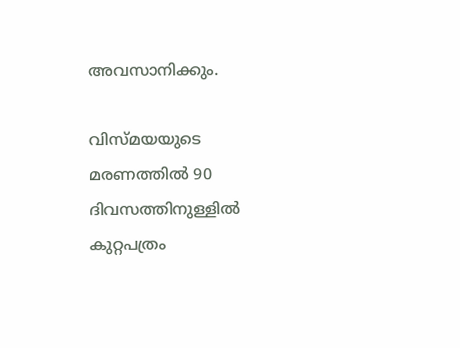അവസാനിക്കും.

വിസ്മയയുടെ മരണത്തില്‍ 90 ദിവസത്തിനുള്ളില്‍ കുറ്റപത്രം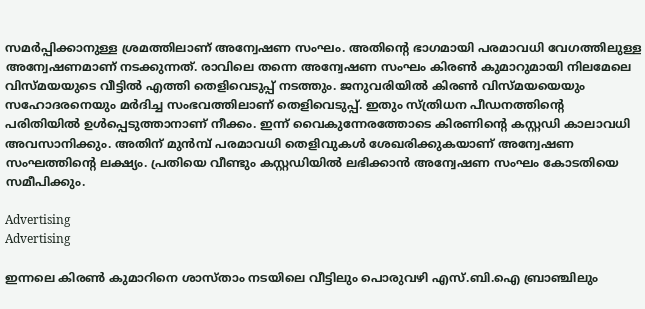സമര്‍പ്പിക്കാനുള്ള ശ്രമത്തിലാണ് അന്വേഷണ സംഘം. അതിന്‍റെ ഭാഗമായി പരമാവധി വേഗത്തിലുള്ള അന്വേഷണമാണ് നടക്കുന്നത്. രാവിലെ തന്നെ അന്വേഷണ സംഘം കിരൺ കുമാറുമായി നിലമേലെ വിസ്മയയുടെ വീട്ടില്‍ എത്തി തെളിവെടുപ്പ് നടത്തും. ജനുവരിയില്‍ കിരൺ വിസ്മയയെയും സഹോദരനെയും മര്‍ദിച്ച സംഭവത്തിലാണ് തെളിവെടുപ്പ്. ഇതും സ്ത്രിധന പീഡനത്തിന്‍റെ പരിതിയില്‍ ഉള്‍പ്പെടുത്താനാണ് നീക്കം. ഇന്ന് വൈകുന്നേരത്തോടെ കിരണിന്‍റെ കസ്റ്റഡി കാലാവധി അവസാനിക്കും. അതിന് മുന്‍മ്പ് പരമാവധി തെളിവുകള്‍ ശേഖരിക്കുകയാണ് അന്വേഷണ സംഘത്തിന്‍റെ ലക്ഷ്യം. പ്രതിയെ വീണ്ടും കസ്റ്റഡിയില്‍ ലഭിക്കാന്‍ അന്വേഷണ സംഘം കോടതിയെ സമീപിക്കും.

Advertising
Advertising

ഇന്നലെ കിരൺ കുമാറിനെ ശാസ്താം നടയിലെ വീട്ടിലും പൊരുവഴി എസ്.ബി.ഐ ബ്രാഞ്ചിലും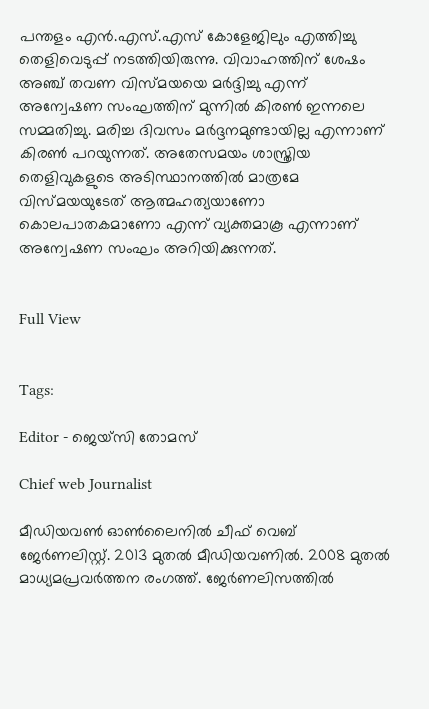പന്തളം എന്‍.എസ്.എസ് കോളേജിലും എത്തിച്ചു തെളിവെടുപ്പ് നടത്തിയിരുന്നു. വിവാഹത്തിന് ശേഷം അഞ്ച് തവണ വിസ്മയയെ മർദ്ദിച്ചു എന്ന് അന്വേഷണ സംഘത്തിന് മുന്നിൽ കിരൺ ഇന്നലെ സമ്മതിച്ചു. മരിച്ച ദിവസം മർദ്ദനമുണ്ടായില്ല എന്നാണ് കിരൺ പറയുന്നത്. അതേസമയം ശാസ്ത്രിയ തെളിവുകളുടെ അടിസ്ഥാനത്തിൽ മാത്രമേ വിസ്മയയുടേത് ആത്മഹത്യയാണോ കൊലപാതകമാണോ എന്ന് വ്യക്തമാകൂ എന്നാണ് അന്വേഷണ സംഘം അറിയിക്കുന്നത്.


Full View


Tags:

Editor - ജെയ്സി തോമസ്

Chief web Journalist

മീഡിയവൺ ഓൺലൈനിൽ ചീഫ് വെബ് ജേർണലിസ്റ്റ്. 2013 മുതൽ മീഡിയവണിൽ. 2008 മുതൽ മാധ്യമപ്രവർത്തന രംഗത്ത്. ജേർണലിസത്തിൽ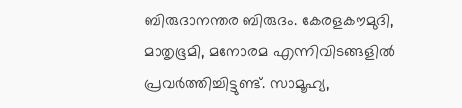ബിരുദാനന്തര ബിരുദം. കേരളകൗമുദി, മാതൃഭൂമി, മനോരമ എന്നിവിടങ്ങളിൽ പ്രവർത്തിച്ചിട്ടുണ്ട്. സാമൂഹ്യ,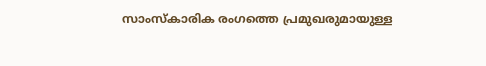സാംസ്‌കാരിക രംഗത്തെ പ്രമുഖരുമായുള്ള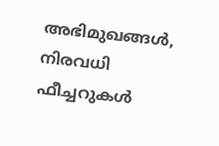അഭിമുഖങ്ങൾ, നിരവധി ഫീച്ചറുകൾ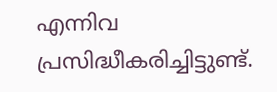എന്നിവ പ്രസിദ്ധീകരിച്ചിട്ടുണ്ട്.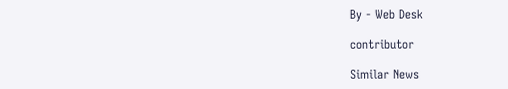By - Web Desk

contributor

Similar News